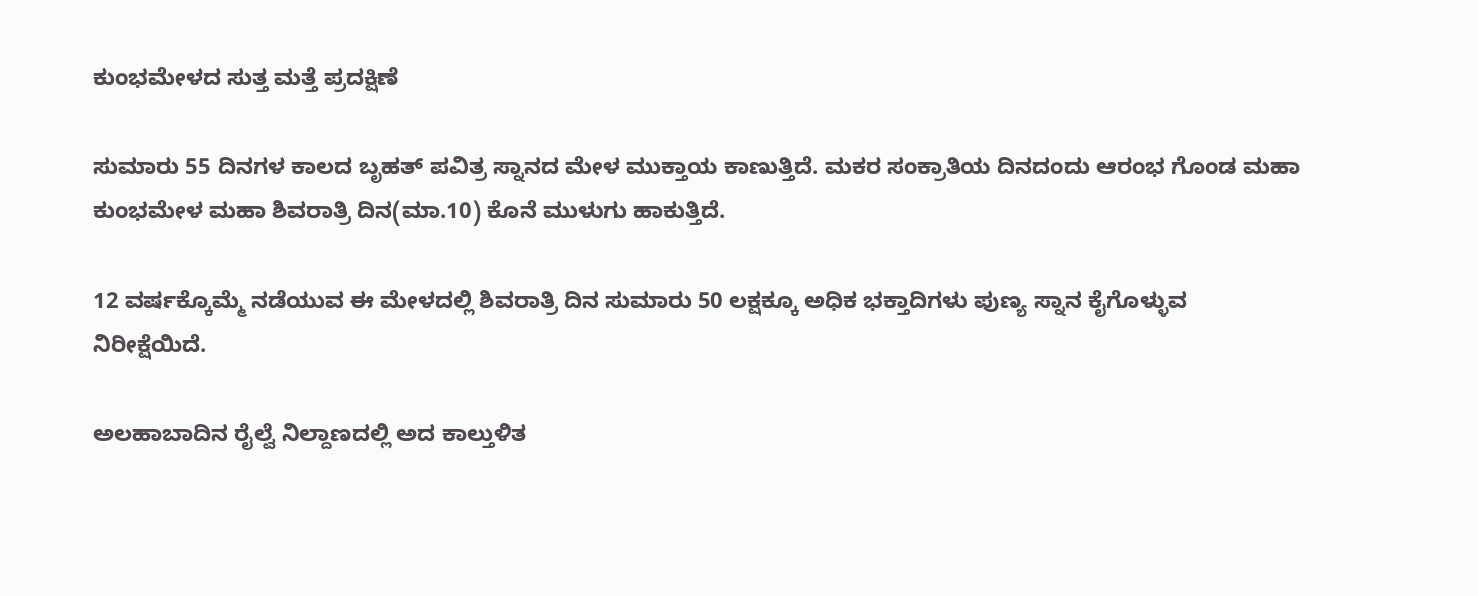ಕುಂಭಮೇಳದ ಸುತ್ತ ಮತ್ತೆ ಪ್ರದಕ್ಷಿಣೆ

ಸುಮಾರು 55 ದಿನಗಳ ಕಾಲದ ಬೃಹತ್ ಪವಿತ್ರ ಸ್ನಾನದ ಮೇಳ ಮುಕ್ತಾಯ ಕಾಣುತ್ತಿದೆ. ಮಕರ ಸಂಕ್ರಾತಿಯ ದಿನದಂದು ಆರಂಭ ಗೊಂಡ ಮಹಾ ಕುಂಭಮೇಳ ಮಹಾ ಶಿವರಾತ್ರಿ ದಿನ(ಮಾ.10) ಕೊನೆ ಮುಳುಗು ಹಾಕುತ್ತಿದೆ.

12 ವರ್ಷಕ್ಕೊಮ್ಮೆ ನಡೆಯುವ ಈ ಮೇಳದಲ್ಲಿ ಶಿವರಾತ್ರಿ ದಿನ ಸುಮಾರು 50 ಲಕ್ಷಕ್ಕೂ ಅಧಿಕ ಭಕ್ತಾದಿಗಳು ಪುಣ್ಯ ಸ್ನಾನ ಕೈಗೊಳ್ಳುವ ನಿರೀಕ್ಷೆಯಿದೆ.

ಅಲಹಾಬಾದಿನ ರೈಲ್ವೆ ನಿಲ್ದಾಣದಲ್ಲಿ ಅದ ಕಾಲ್ತುಳಿತ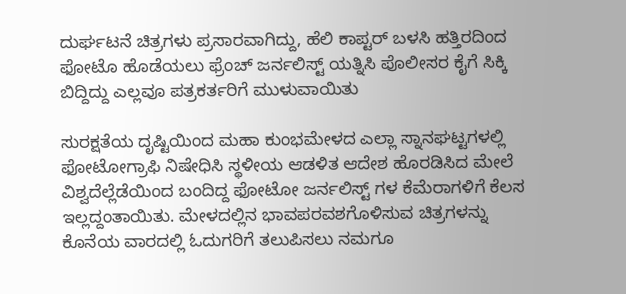ದುರ್ಘಟನೆ ಚಿತ್ರಗಳು ಪ್ರಸಾರವಾಗಿದ್ದು, ಹೆಲಿ ಕಾಪ್ಟರ್ ಬಳಸಿ ಹತ್ತಿರದಿಂದ ಫೋಟೊ ಹೊಡೆಯಲು ಫ್ರೆಂಚ್ ಜರ್ನಲಿಸ್ಟ್ ಯತ್ನಿಸಿ ಪೊಲೀಸರ ಕೈಗೆ ಸಿಕ್ಕಿ ಬಿದ್ದಿದ್ದು ಎಲ್ಲವೂ ಪತ್ರಕರ್ತರಿಗೆ ಮುಳುವಾಯಿತು

ಸುರಕ್ಷತೆಯ ದೃಷ್ಟಿಯಿಂದ ಮಹಾ ಕುಂಭಮೇಳದ ಎಲ್ಲಾ ಸ್ನಾನಘಟ್ಟಗಳಲ್ಲಿ ಫೋಟೋಗ್ರಾಫಿ ನಿಷೇಧಿಸಿ ಸ್ಥಳೀಯ ಆಡಳಿತ ಆದೇಶ ಹೊರಡಿಸಿದ ಮೇಲೆ ವಿಶ್ವದೆಲ್ಲೆಡೆಯಿಂದ ಬಂದಿದ್ದ ಫೋಟೋ ಜರ್ನಲಿಸ್ಟ್ ಗಳ ಕೆಮೆರಾಗಳಿಗೆ ಕೆಲಸ ಇಲ್ಲದ್ದಂತಾಯಿತು. ಮೇಳದಲ್ಲಿನ ಭಾವಪರವಶಗೊಳಿಸುವ ಚಿತ್ರಗಳನ್ನು ಕೊನೆಯ ವಾರದಲ್ಲಿ ಓದುಗರಿಗೆ ತಲುಪಿಸಲು ನಮಗೂ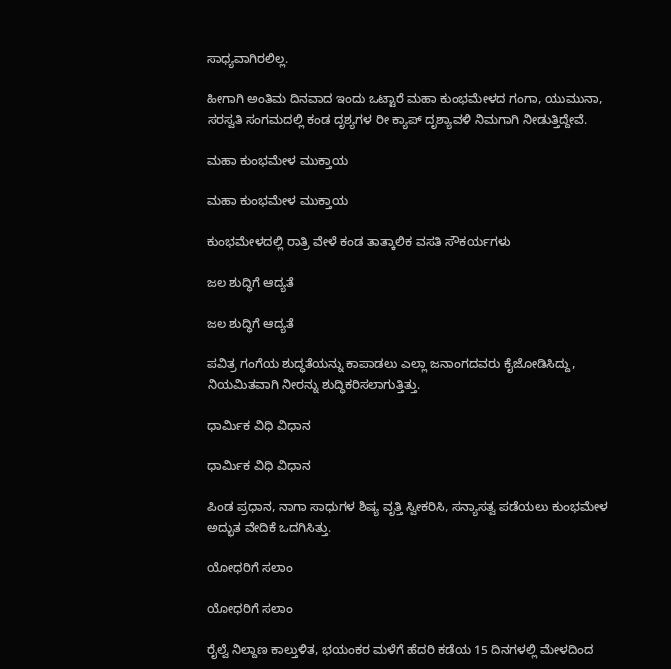ಸಾಧ್ಯವಾಗಿರಲಿಲ್ಲ.

ಹೀಗಾಗಿ ಅಂತಿಮ ದಿನವಾದ ಇಂದು ಒಟ್ಟಾರೆ ಮಹಾ ಕುಂಭಮೇಳದ ಗಂಗಾ, ಯುಮುನಾ, ಸರಸ್ವತಿ ಸಂಗಮದಲ್ಲಿ ಕಂಡ ದೃಶ್ಯಗಳ ರೀ ಕ್ಯಾಪ್ ದೃಶ್ಯಾವಳಿ ನಿಮಗಾಗಿ ನೀಡುತ್ತಿದ್ದೇವೆ.

ಮಹಾ ಕುಂಭಮೇಳ ಮುಕ್ತಾಯ

ಮಹಾ ಕುಂಭಮೇಳ ಮುಕ್ತಾಯ

ಕುಂಭಮೇಳದಲ್ಲಿ ರಾತ್ರಿ ವೇಳೆ ಕಂಡ ತಾತ್ಕಾಲಿಕ ವಸತಿ ಸೌಕರ್ಯಗಳು

ಜಲ ಶುದ್ಧಿಗೆ ಆದ್ಯತೆ

ಜಲ ಶುದ್ಧಿಗೆ ಆದ್ಯತೆ

ಪವಿತ್ರ ಗಂಗೆಯ ಶುದ್ಧತೆಯನ್ನು ಕಾಪಾಡಲು ಎಲ್ಲಾ ಜನಾಂಗದವರು ಕೈಜೋಡಿಸಿದ್ದು, ನಿಯಮಿತವಾಗಿ ನೀರನ್ನು ಶುದ್ಧಿಕರಿಸಲಾಗುತ್ತಿತ್ತು.

ಧಾರ್ಮಿಕ ವಿಧಿ ವಿಧಾನ

ಧಾರ್ಮಿಕ ವಿಧಿ ವಿಧಾನ

ಪಿಂಡ ಪ್ರಧಾನ, ನಾಗಾ ಸಾಧುಗಳ ಶಿಷ್ಯ ವೃತ್ತಿ ಸ್ವೀಕರಿಸಿ, ಸನ್ಯಾಸತ್ವ ಪಡೆಯಲು ಕುಂಭಮೇಳ ಅದ್ಭುತ ವೇದಿಕೆ ಒದಗಿಸಿತ್ತು.

ಯೋಧರಿಗೆ ಸಲಾಂ

ಯೋಧರಿಗೆ ಸಲಾಂ

ರೈಲ್ವೆ ನಿಲ್ದಾಣ ಕಾಲ್ತುಳಿತ, ಭಯಂಕರ ಮಳೆಗೆ ಹೆದರಿ ಕಡೆಯ 15 ದಿನಗಳಲ್ಲಿ ಮೇಳದಿಂದ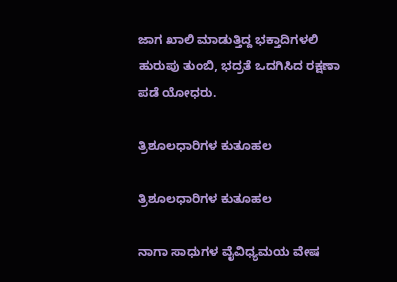ಜಾಗ ಖಾಲಿ ಮಾಡುತ್ತಿದ್ದ ಭಕ್ತಾದಿಗಳಲಿ ಹುರುಪು ತುಂಬಿ, ಭದ್ರತೆ ಒದಗಿಸಿದ ರಕ್ಷಣಾ ಪಡೆ ಯೋಧರು.

ತ್ರಿಶೂಲಧಾರಿಗಳ ಕುತೂಹಲ

ತ್ರಿಶೂಲಧಾರಿಗಳ ಕುತೂಹಲ

ನಾಗಾ ಸಾಧುಗಳ ವೈವಿಧ್ಯಮಯ ವೇಷ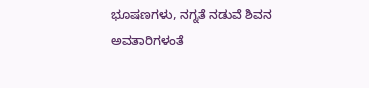ಭೂಷಣಗಳು, ನಗ್ನತೆ ನಡುವೆ ಶಿವನ ಅವತಾರಿಗಳಂತೆ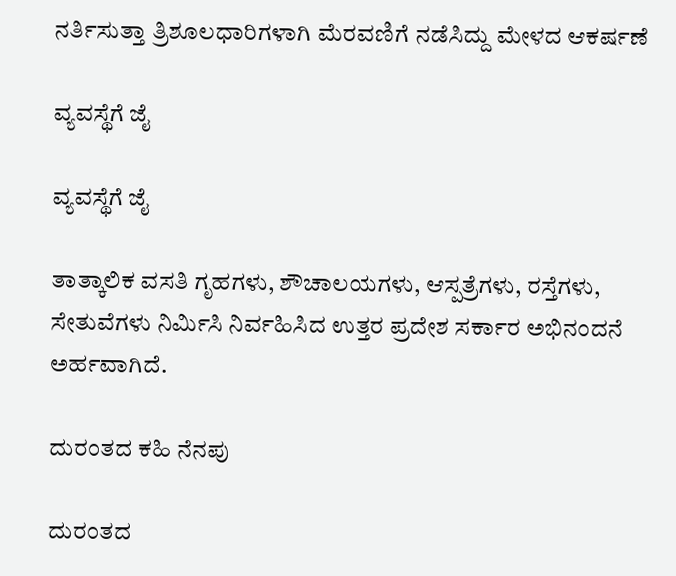ನರ್ತಿಸುತ್ತಾ ತ್ರಿಶೂಲಧಾರಿಗಳಾಗಿ ಮೆರವಣಿಗೆ ನಡೆಸಿದ್ದು ಮೇಳದ ಆಕರ್ಷಣೆ

ವ್ಯವಸ್ಥೆಗೆ ಜೈ

ವ್ಯವಸ್ಥೆಗೆ ಜೈ

ತಾತ್ಕಾಲಿಕ ವಸತಿ ಗೃಹಗಳು, ಶೌಚಾಲಯಗಳು, ಆಸ್ಪತ್ರೆಗಳು, ರಸ್ತೆಗಳು, ಸೇತುವೆಗಳು ನಿರ್ಮಿಸಿ ನಿರ್ವಹಿಸಿದ ಉತ್ತರ ಪ್ರದೇಶ ಸರ್ಕಾರ ಅಭಿನಂದನೆ ಅರ್ಹವಾಗಿದೆ.

ದುರಂತದ ಕಹಿ ನೆನಪು

ದುರಂತದ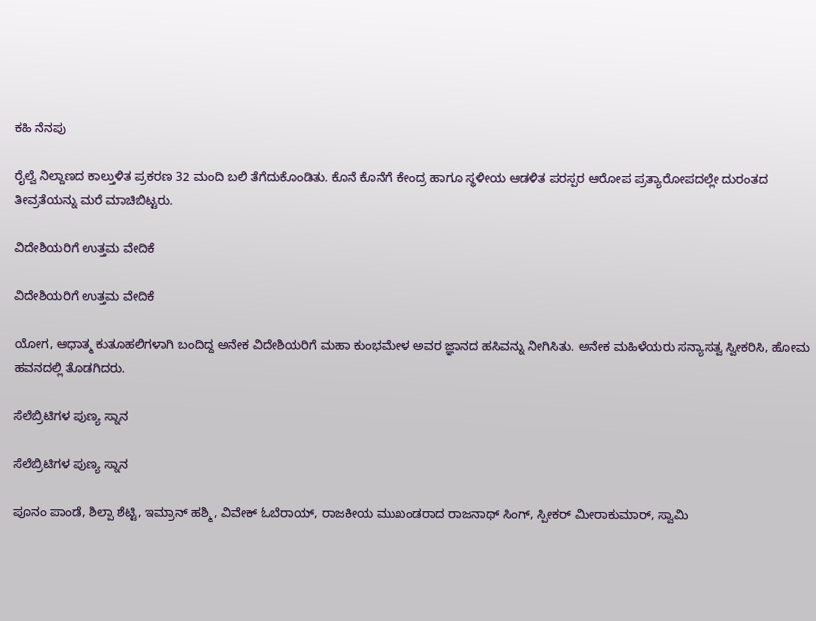ಕಹಿ ನೆನಪು

ರೈಲ್ವೆ ನಿಲ್ದಾಣದ ಕಾಲ್ತುಳಿತ ಪ್ರಕರಣ 32 ಮಂದಿ ಬಲಿ ತೆಗೆದುಕೊಂಡಿತು. ಕೊನೆ ಕೊನೆಗೆ ಕೇಂದ್ರ ಹಾಗೂ ಸ್ಥಳೀಯ ಆಡಳಿತ ಪರಸ್ಪರ ಆರೋಪ ಪ್ರತ್ಯಾರೋಪದಲ್ಲೇ ದುರಂತದ ತೀವ್ರತೆಯನ್ನು ಮರೆ ಮಾಚಿಬಿಟ್ಟರು.

ವಿದೇಶಿಯರಿಗೆ ಉತ್ತಮ ವೇದಿಕೆ

ವಿದೇಶಿಯರಿಗೆ ಉತ್ತಮ ವೇದಿಕೆ

ಯೋಗ, ಆಧಾತ್ಮ ಕುತೂಹಲಿಗಳಾಗಿ ಬಂದಿದ್ದ ಅನೇಕ ವಿದೇಶಿಯರಿಗೆ ಮಹಾ ಕುಂಭಮೇಳ ಅವರ ಜ್ಞಾನದ ಹಸಿವನ್ನು ನೀಗಿಸಿತು. ಅನೇಕ ಮಹಿಳೆಯರು ಸನ್ಯಾಸತ್ವ ಸ್ವೀಕರಿಸಿ, ಹೋಮ ಹವನದಲ್ಲಿ ತೊಡಗಿದರು.

ಸೆಲೆಬ್ರಿಟಿಗಳ ಪುಣ್ಯ ಸ್ನಾನ

ಸೆಲೆಬ್ರಿಟಿಗಳ ಪುಣ್ಯ ಸ್ನಾನ

ಪೂನಂ ಪಾಂಡೆ, ಶಿಲ್ಪಾ ಶೆಟ್ಟಿ, ಇಮ್ರಾನ್ ಹಶ್ಮಿ, ವಿವೇಕ್ ಓಬೆರಾಯ್, ರಾಜಕೀಯ ಮುಖಂಡರಾದ ರಾಜನಾಥ್ ಸಿಂಗ್, ಸ್ಪೀಕರ್ ಮೀರಾಕುಮಾರ್, ಸ್ವಾಮಿ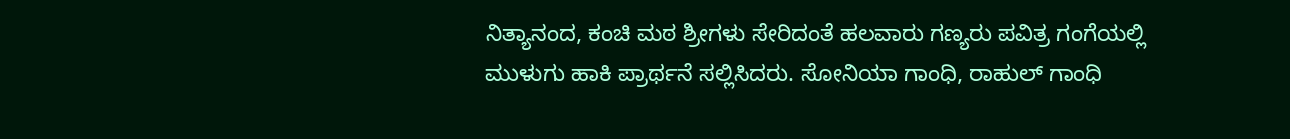ನಿತ್ಯಾನಂದ, ಕಂಚಿ ಮಠ ಶ್ರೀಗಳು ಸೇರಿದಂತೆ ಹಲವಾರು ಗಣ್ಯರು ಪವಿತ್ರ ಗಂಗೆಯಲ್ಲಿ ಮುಳುಗು ಹಾಕಿ ಪ್ರಾರ್ಥನೆ ಸಲ್ಲಿಸಿದರು. ಸೋನಿಯಾ ಗಾಂಧಿ, ರಾಹುಲ್ ಗಾಂಧಿ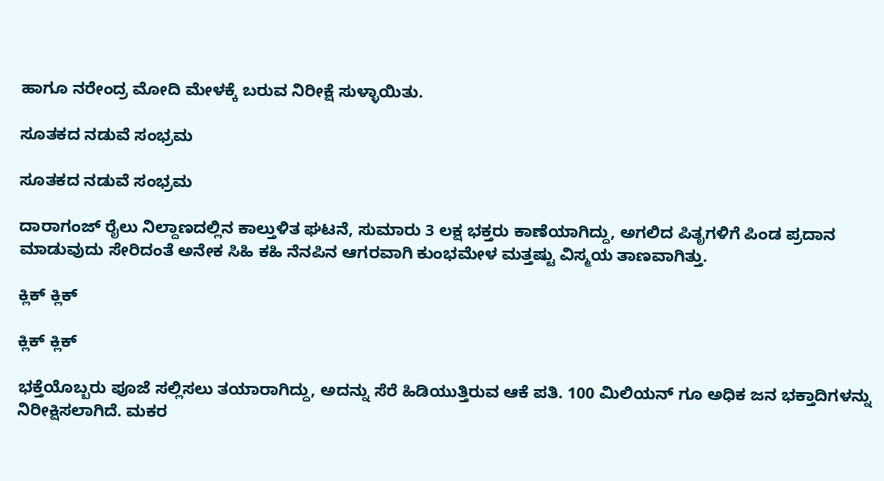ಹಾಗೂ ನರೇಂದ್ರ ಮೋದಿ ಮೇಳಕ್ಕೆ ಬರುವ ನಿರೀಕ್ಷೆ ಸುಳ್ಳಾಯಿತು.

ಸೂತಕದ ನಡುವೆ ಸಂಭ್ರಮ

ಸೂತಕದ ನಡುವೆ ಸಂಭ್ರಮ

ದಾರಾಗಂಜ್ ರೈಲು ನಿಲ್ದಾಣದಲ್ಲಿನ ಕಾಲ್ತುಳಿತ ಘಟನೆ, ಸುಮಾರು 3 ಲಕ್ಷ ಭಕ್ತರು ಕಾಣೆಯಾಗಿದ್ದು, ಅಗಲಿದ ಪಿತೃಗಳಿಗೆ ಪಿಂಡ ಪ್ರದಾನ ಮಾಡುವುದು ಸೇರಿದಂತೆ ಅನೇಕ ಸಿಹಿ ಕಹಿ ನೆನಪಿನ ಆಗರವಾಗಿ ಕುಂಭಮೇಳ ಮತ್ತಷ್ಟು ವಿಸ್ಮಯ ತಾಣವಾಗಿತ್ತು.

ಕ್ಲಿಕ್ ಕ್ಲಿಕ್

ಕ್ಲಿಕ್ ಕ್ಲಿಕ್

ಭಕ್ತೆಯೊಬ್ಬರು ಪೂಜೆ ಸಲ್ಲಿಸಲು ತಯಾರಾಗಿದ್ದು, ಅದನ್ನು ಸೆರೆ ಹಿಡಿಯುತ್ತಿರುವ ಆಕೆ ಪತಿ. 100 ಮಿಲಿಯನ್ ಗೂ ಅಧಿಕ ಜನ ಭಕ್ತಾದಿಗಳನ್ನು ನಿರೀಕ್ಷಿಸಲಾಗಿದೆ. ಮಕರ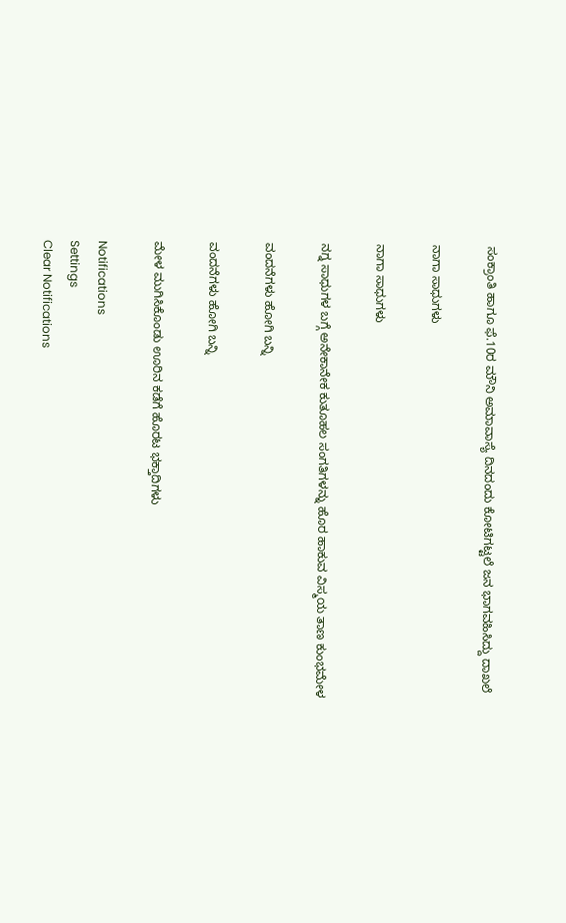ಸಂಕ್ರಾಂತಿ ಹಾಗೂ ಫೆ.10ರ ಮೌನಿ ಅಮಾವಾಸ್ಯೆ ದಿನದಂದು ಕೋಟಿಗಟ್ಟಲೆ ಜನ ಭಾಗವಹಿಸಿದ್ದು ದಾಖಲೆ

ನಾಗಾ ಸಾಧುಗಳು

ನಾಗಾ ಸಾಧುಗಳು

ನಗ್ನ ಸಾಧುಗಳ ಬಗ್ಗೆ ಅನೇಕಾನೇಕ ಕುತೂಹಲ ಸಂಗತಿಗಳನ್ನು ಹೊರ ಹಾಕುವ ವಿಸ್ಮಯ ತಾಣ ಕುಂಭಮೇಳ

ವಂದನೆಗಳು ಹೋಗಿ ಬನ್ನಿ

ವಂದನೆಗಳು ಹೋಗಿ ಬನ್ನಿ

ಮೇಳ ಮುಗಿಸಿಕೊಂಡು ಊರಿನ ಕಡೆಗೆ ಹೊರಟ ಭಕ್ತಾದಿಗಳು

Notifications
Settings
Clear Notifications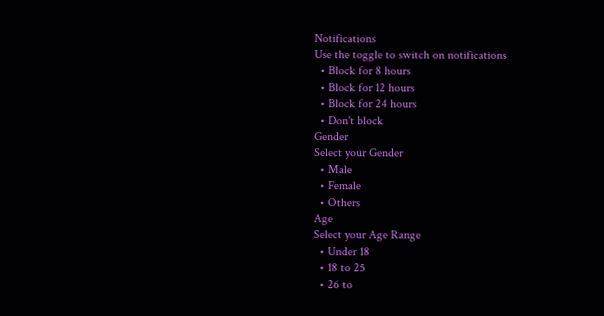Notifications
Use the toggle to switch on notifications
  • Block for 8 hours
  • Block for 12 hours
  • Block for 24 hours
  • Don't block
Gender
Select your Gender
  • Male
  • Female
  • Others
Age
Select your Age Range
  • Under 18
  • 18 to 25
  • 26 to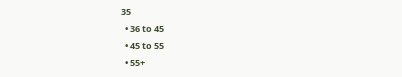35
  • 36 to 45
  • 45 to 55
  • 55+